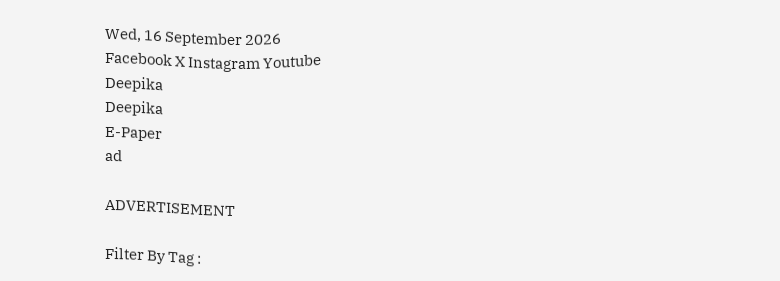Wed, 16 September 2026
Facebook X Instagram Youtube
Deepika
Deepika
E-Paper
ad

ADVERTISEMENT

Filter By Tag :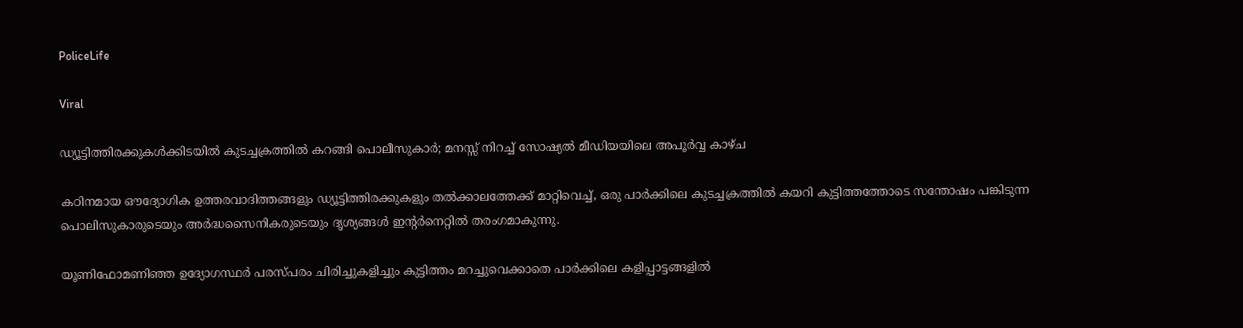PoliceLife

Viral

ഡ്യൂട്ടിത്തിരക്കുകൾക്കിടയിൽ കുടച്ചക്രത്തിൽ കറങ്ങി പൊലീസുകാർ; മനസ്സ് നിറച്ച് സോഷ്യൽ മീഡിയയിലെ അപൂർവ്വ കാഴ്ച

കഠിനമായ ഔദ്യോഗിക ഉത്തരവാദിത്തങ്ങളും ഡ്യൂട്ടിത്തിരക്കുകളും തൽക്കാലത്തേക്ക് മാറ്റിവെച്ച്, ഒരു പാർക്കിലെ കുടച്ചക്രത്തിൽ കയറി കുട്ടിത്തത്തോടെ സന്തോഷം പങ്കിടുന്ന പൊലിസുകാരുടെയും അർദ്ധസൈനികരുടെയും ദൃശ്യങ്ങൾ ഇന്‍റർനെറ്റിൽ തരംഗമാകുന്നു.

യൂണിഫോമണിഞ്ഞ ഉദ്യോഗസ്ഥർ പരസ്പരം ചിരിച്ചുകളിച്ചും കുട്ടിത്തം മറച്ചുവെക്കാതെ പാർക്കിലെ കളിപ്പാട്ടങ്ങളിൽ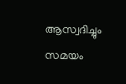ആസ്വദിച്ചും സമയം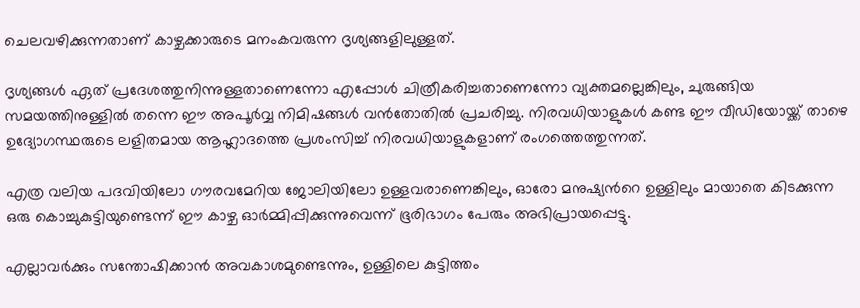ചെലവഴിക്കുന്നതാണ് കാഴ്ചക്കാരുടെ മനംകവരുന്ന ദൃശ്യങ്ങളിലുള്ളത്.

ദൃശ്യങ്ങൾ ഏത് പ്രദേശത്തുനിന്നുള്ളതാണെന്നോ എപ്പോൾ ചിത്രീകരിച്ചതാണെന്നോ വ്യക്തമല്ലെങ്കിലും, ചുരുങ്ങിയ സമയത്തിനുള്ളിൽ തന്നെ ഈ അപൂർവ്വ നിമിഷങ്ങൾ വൻതോതിൽ പ്രചരിച്ചു. നിരവധിയാളുകൾ കണ്ട ഈ വീഡിയോയ്ക്ക് താഴെ ഉദ്യോഗസ്ഥരുടെ ലളിതമായ ആഹ്ലാദത്തെ പ്രശംസിച്ച് നിരവധിയാളുകളാണ് രംഗത്തെത്തുന്നത്.

എത്ര വലിയ പദവിയിലോ ഗൗരവമേറിയ ജോലിയിലോ ഉള്ളവരാണെങ്കിലും, ഓരോ മനുഷ്യന്‍റെ ഉള്ളിലും മായാതെ കിടക്കുന്ന ഒരു കൊച്ചുകുട്ടിയുണ്ടെന്ന് ഈ കാഴ്ച ഓർമ്മിപ്പിക്കുന്നുവെന്ന് ഭൂരിഭാഗം പേരും അഭിപ്രായപ്പെട്ടു.

എല്ലാവർക്കും സന്തോഷിക്കാൻ അവകാശമുണ്ടെന്നും, ഉള്ളിലെ കുട്ടിത്തം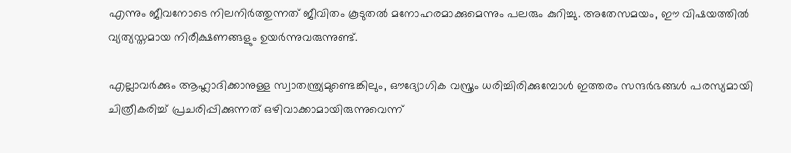എന്നും ജീവനോടെ നിലനിർത്തുന്നത് ജീവിതം കൂടുതൽ മനോഹരമാക്കുമെന്നും പലരും കുറിച്ചു. അതേസമയം, ഈ വിഷയത്തിൽ വ്യത്യസ്തമായ നിരീക്ഷണങ്ങളും ഉയർന്നുവരുന്നുണ്ട്.

എല്ലാവർക്കും ആഹ്ലാദിക്കാനുള്ള സ്വാതന്ത്ര്യമുണ്ടെങ്കിലും, ഔദ്യോഗിക വസ്ത്രം ധരിച്ചിരിക്കുമ്പോൾ ഇത്തരം സന്ദർഭങ്ങൾ പരസ്യമായി ചിത്രീകരിച്ച് പ്രചരിപ്പിക്കുന്നത് ഒഴിവാക്കാമായിരുന്നുവെന്ന്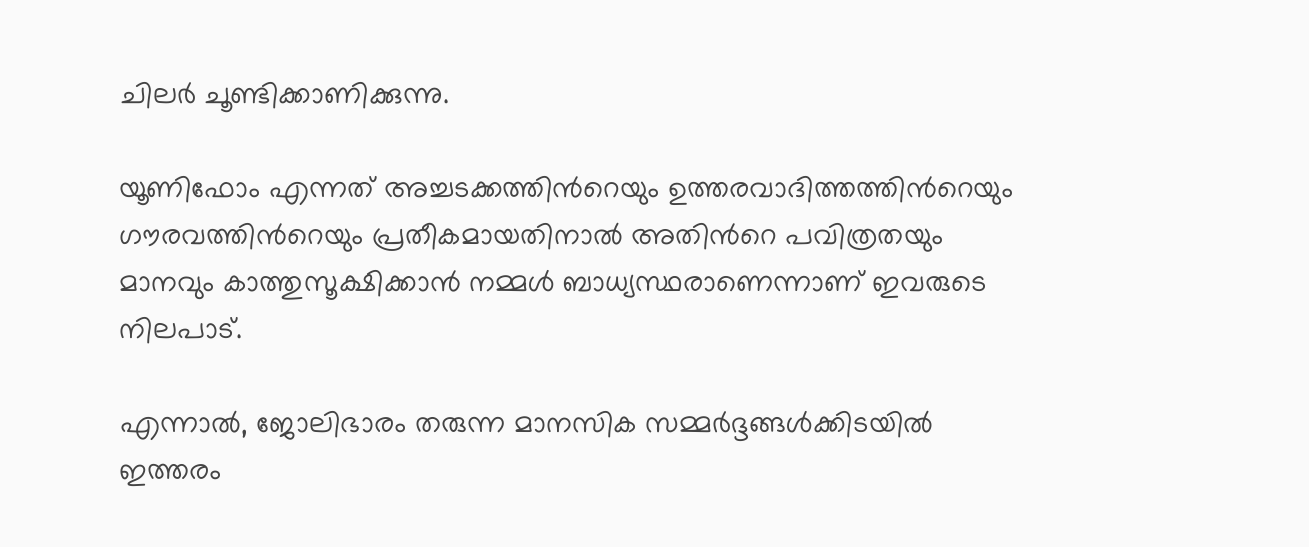ചിലർ ചൂണ്ടിക്കാണിക്കുന്നു.

യൂണിഫോം എന്നത് അച്ചടക്കത്തിന്‍റെയും ഉത്തരവാദിത്തത്തിന്‍റെയും ഗൗരവത്തിന്‍റെയും പ്രതീകമായതിനാൽ അതിന്‍റെ പവിത്രതയും മാനവും കാത്തുസൂക്ഷിക്കാൻ നമ്മൾ ബാധ്യസ്ഥരാണെന്നാണ് ഇവരുടെ നിലപാട്.

എന്നാൽ, ജോലിഭാരം തരുന്ന മാനസിക സമ്മർദ്ദങ്ങൾക്കിടയിൽ ഇത്തരം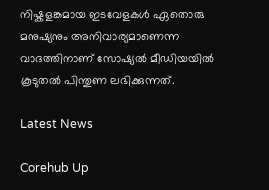നിഷ്കളങ്കമായ ഇടവേളകൾ ഏതൊരു മനുഷ്യനും അനിവാര്യമാണെന്ന വാദത്തിനാണ് സോഷ്യൽ മീഡിയയിൽ കൂടുതൽ പിന്തുണ ലഭിക്കുന്നത്.

Latest News

Corehub Up